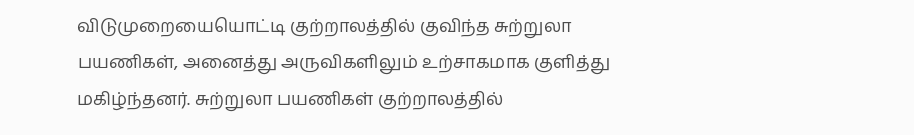விடுமுறையையொட்டி குற்றாலத்தில் குவிந்த சுற்றுலா பயணிகள், அனைத்து அருவிகளிலும் உற்சாகமாக குளித்து மகிழ்ந்தனர். சுற்றுலா பயணிகள் குற்றாலத்தில்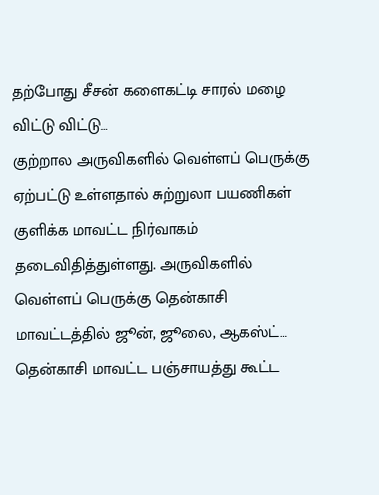தற்போது சீசன் களைகட்டி சாரல் மழை விட்டு விட்டு…
குற்றால அருவிகளில் வெள்ளப் பெருக்கு ஏற்பட்டு உள்ளதால் சுற்றுலா பயணிகள் குளிக்க மாவட்ட நிர்வாகம் தடைவிதித்துள்ளது. அருவிகளில் வெள்ளப் பெருக்கு தென்காசி மாவட்டத்தில் ஜூன், ஜூலை, ஆகஸ்ட்…
தென்காசி மாவட்ட பஞ்சாயத்து கூட்ட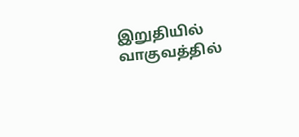இறுதியில் வாகுவத்தில்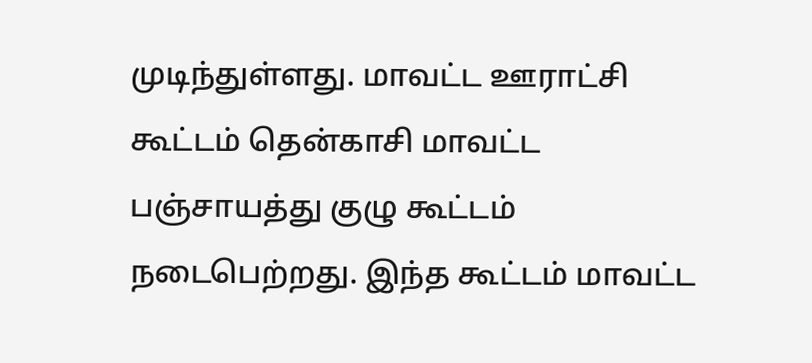முடிந்துள்ளது. மாவட்ட ஊராட்சி கூட்டம் தென்காசி மாவட்ட பஞ்சாயத்து குழு கூட்டம் நடைபெற்றது. இந்த கூட்டம் மாவட்ட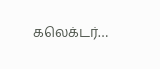கலெக்டர்…